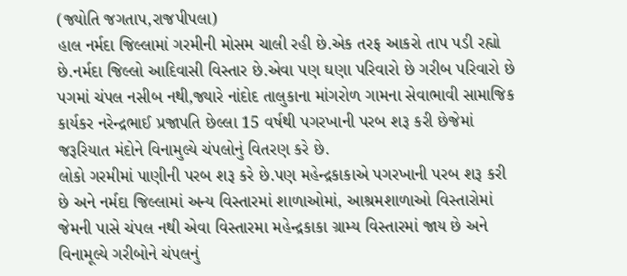(જ્યોતિ જગતાપ,રાજપીપલા)
હાલ નર્મદા જિલ્લામાં ગરમીની મોસમ ચાલી રહી છે.એક તરફ આકરો તાપ પડી રહ્યો છે.નર્મદા જિલ્લો આદિવાસી વિસ્તાર છે.એવા પણ ઘણા પરિવારો છે ગરીબ પરિવારો છે પગમાં ચંપલ નસીબ નથી,જ્યારે નાંદોદ તાલુકાના માંગરોળ ગામના સેવાભાવી સામાજિક કાર્યકર નરેન્દ્રભાઈ પ્રજાપતિ છેલ્લા 15 વર્ષથી પગરખાની પરબ શરૂ કરી છેજેમાં જરૂરિયાત મંદોને વિનામુલ્યે ચંપલોનું વિતરણ કરે છે.
લોકો ગરમીમાં પાણીની પરબ શરૂ કરે છે.પણ મહેન્દ્રકાકાએ પગરખાની પરબ શરૂ કરી છે અને નર્મદા જિલ્લામાં અન્ય વિસ્તારમાં શાળાઓમાં, આશ્રમશાળાઓ વિસ્તારોમાં જેમની પાસે ચંપલ નથી એવા વિસ્તારમા મહેન્દ્રકાકા ગ્રામ્ય વિસ્તારમાં જાય છે અને વિનામૂલ્યે ગરીબોને ચંપલનું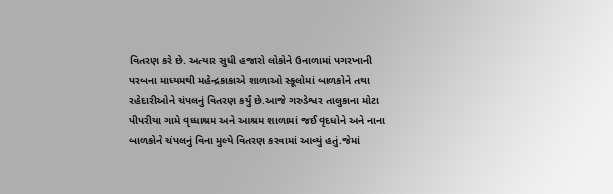વિતરણ કરે છે. અત્યાર સુધી હજારો લોકોને ઉનાળામાં પગરખાની પરબના માધ્યમથી મહેન્દ્રકાકાએ શાળાઓ સ્કૂલોમાં બાળકોને તથા રહેદારીઓને ચંપલનું વિતરણ કર્યું છે.આજે ગરુડેશ્વર તાલુકાના મોટા પીપરીયા ગામે વૃધ્ધાશ્રમ અને આશ્રમ શાળામાં જઈ વૃદધોને અને નાના બાળકોને ચંપલનું વિના મુલ્યે વિતરણ કરવામાં આવ્યું હતું.જેમાં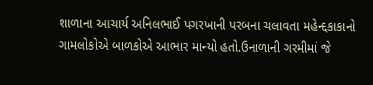શાળાના આચાર્ય અનિલભાઈ પગરખાની પરબના ચલાવતા મહેન્દ્દકાકાનો ગામલોકોએ બાળકોએ આભાર માન્યો હતો.ઉનાળાની ગરમીમાં જે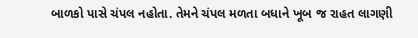બાળકો પાસે ચંપલ નહોતા. તેમને ચંપલ મળતા બધાને ખૂબ જ રાહત લાગણી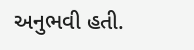અનુભવી હતી.